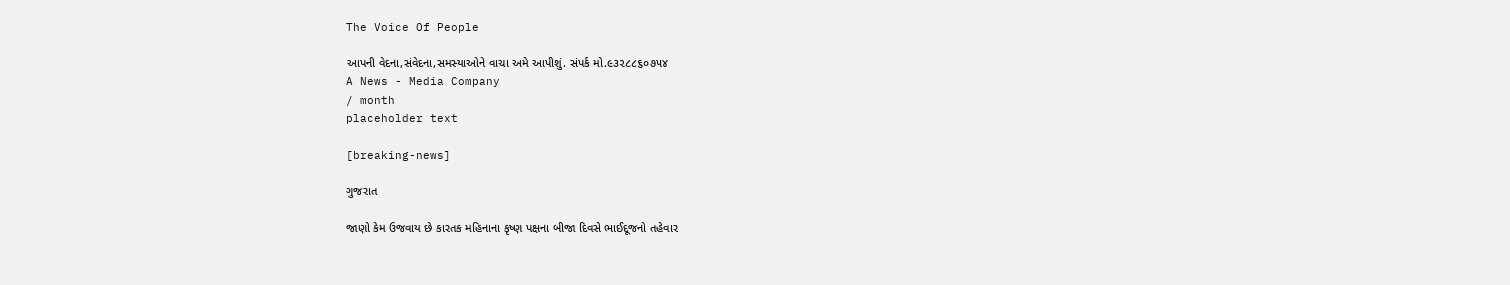The Voice Of People

આપની વેદના,સંવેદના,સમસ્યાઓને વાચા અમે આપીશું. સંપર્ક મો.૯૩૨૮૮૬૦૭૫૪
A News - Media Company
/ month
placeholder text

[breaking-news]

ગુજરાત

જાણો કેમ ઉજવાય છે કારતક મહિનાના કૃષ્ણ પક્ષના બીજા દિવસે ભાઈદૂજનો તહેવાર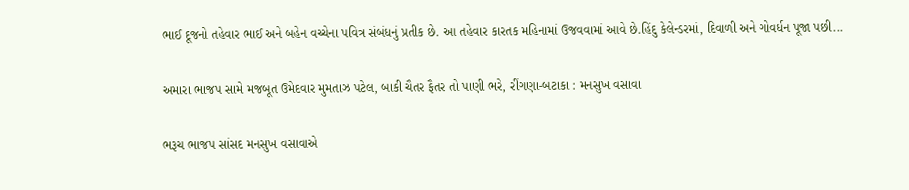ભાઈ દૂજનો તહેવાર ભાઈ અને બહેન વચ્ચેના પવિત્ર સંબંધનું પ્રતીક છે. આ તહેવાર કારતક મહિનામાં ઉજવવામાં આવે છે.હિંદુ કેલેન્ડરમાં, દિવાળી અને ગોવર્ધન પૂજા પછી...

અમારા ભાજપ સામે મજબૂત ઉમેદવાર મુમતાઝ પટેલ, બાકી ચૈતર ફૈતર તો પાણી ભરે, રીંગણા-બટાકા : મનસુખ વસાવા

ભરૂચ ભાજપ સાંસદ મનસુખ વસાવાએ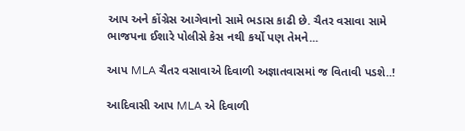આપ અને કોંગ્રેસ આગેવાનો સામે ભડાસ કાઢી છે. ચૈતર વસાવા સામે ભાજપના ઈશારે પોલીસે કેસ નથી કર્યો પણ તેમને...

આપ MLA ચૈતર વસાવાએ દિવાળી અજ્ઞાતવાસમાં જ વિતાવી પડશે..!

આદિવાસી આપ MLA એ દિવાળી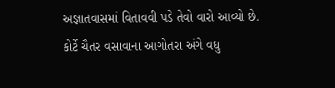અજ્ઞાતવાસમાં વિતાવવી પડે તેવો વારો આવ્યો છે. કોર્ટે ચૈતર વસાવાના આગોતરા અંગે વધુ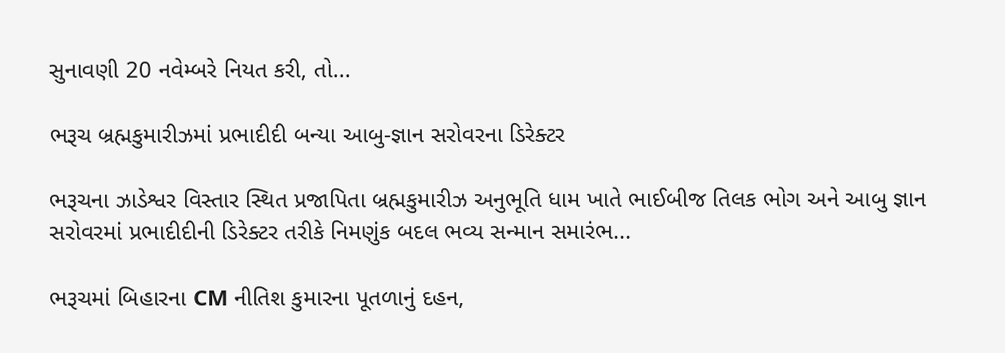સુનાવણી 20 નવેમ્બરે નિયત કરી, તો...

ભરૂચ બ્રહ્મકુમારીઝમાં પ્રભાદીદી બન્યા આબુ-જ્ઞાન સરોવરના ડિરેક્ટર

ભરૂચના ઝાડેશ્વર વિસ્તાર સ્થિત પ્રજાપિતા બ્રહ્મકુમારીઝ અનુભૂતિ ધામ ખાતે ભાઈબીજ તિલક ભોગ અને આબુ જ્ઞાન સરોવરમાં પ્રભાદીદીની ડિરેક્ટર તરીકે નિમણુંક બદલ ભવ્ય સન્માન સમારંભ...

ભરૂચમાં બિહારના CM નીતિશ કુમારના પૂતળાનું દહન,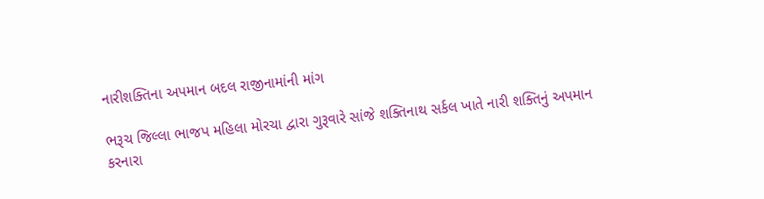નારીશક્તિના અપમાન બદલ રાજીનામાંની માંગ

ભરૂચ જિલ્લા ભાજપ મહિલા મોરચા દ્વારા ગુરૂવારે સાંજે શક્તિનાથ સર્કલ ખાતે નારી શક્તિનું અપમાન કરનારા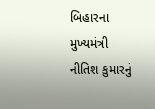બિહારના મુખ્યમંત્રી નીતિશ કુમારનું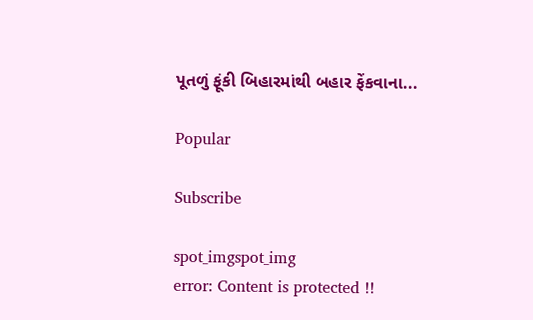પૂતળું ફૂંકી બિહારમાંથી બહાર ફેંકવાના...

Popular

Subscribe

spot_imgspot_img
error: Content is protected !!